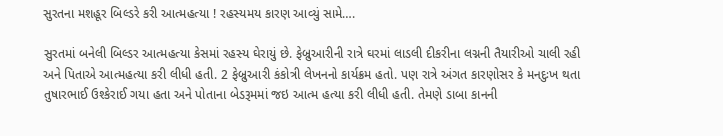સુરતના મશહૂર બિલ્ડરે કરી આત્મહત્યા ! રહસ્યમય કારણ આવ્યું સામે….

સુરતમાં બનેલી બિલ્ડર આત્મહત્યા કેસમાં રહસ્ય ઘેરાયું છે. ફેબ્રુઆરીની રાત્રે ઘરમાં લાડલી દીકરીના લગ્નની તૈયારીઓ ચાલી રહી અને પિતાએ આત્મહત્યા કરી લીધી હતી. 2 ફેબ્રુઆરી કંકોત્રી લેખનનો કાર્યક્રમ હતો. પણ રાત્રે અંગત કારણોસર કે મનદુઃખ થતા તુષારભાઈ ઉશ્કેરાઈ ગયા હતા અને પોતાના બેડરૂમમાં જઇ આત્મ હત્યા કરી લીધી હતી. તેમણે ડાબા કાનની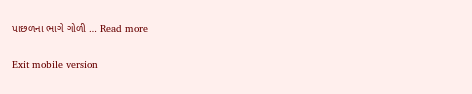પાછળના ભાગે ગોળી … Read more

Exit mobile version